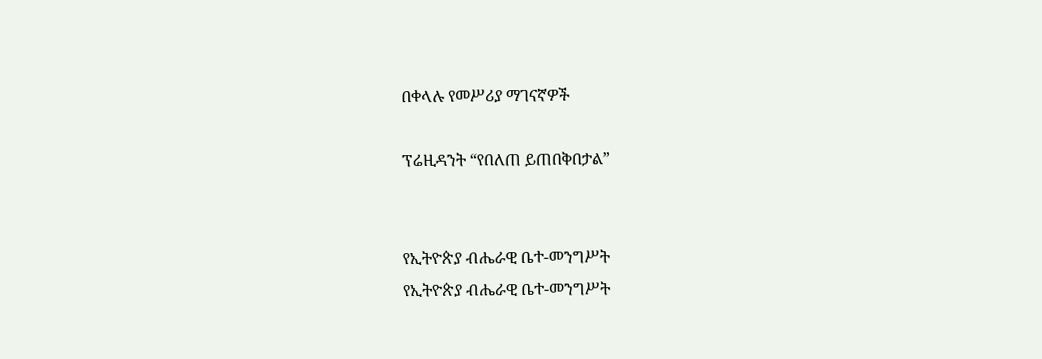በቀላሉ የመሥሪያ ማገናኛዎች

ፕሬዚዳንት “የበለጠ ይጠበቅበታል”


የኢትዮጵያ ብሔራዊ ቤተ-መንግሥት
የኢትዮጵያ ብሔራዊ ቤተ-መንግሥት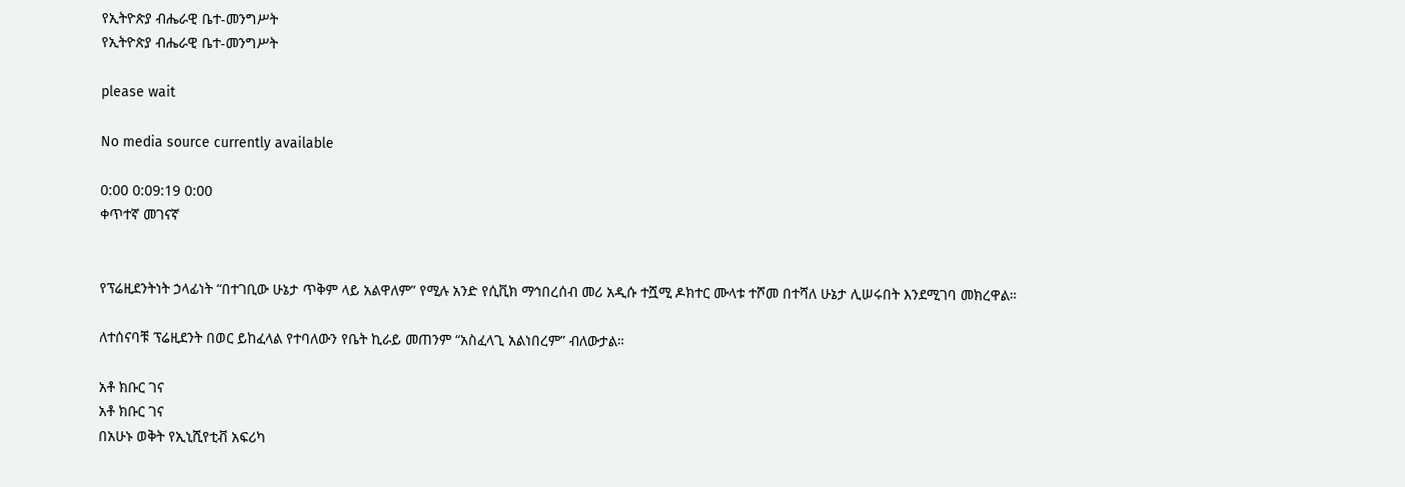የኢትዮጵያ ብሔራዊ ቤተ-መንግሥት
የኢትዮጵያ ብሔራዊ ቤተ-መንግሥት

please wait

No media source currently available

0:00 0:09:19 0:00
ቀጥተኛ መገናኛ


የፕሬዚደንትነት ኃላፊነት “በተገቢው ሁኔታ ጥቅም ላይ አልዋለም” የሚሉ አንድ የሲቪክ ማኅበረሰብ መሪ አዲሱ ተሿሚ ዶክተር ሙላቱ ተሾመ በተሻለ ሁኔታ ሊሠሩበት እንደሚገባ መክረዋል።

ለተሰናባቹ ፕሬዚደንት በወር ይከፈላል የተባለውን የቤት ኪራይ መጠንም “አስፈላጊ አልነበረም” ብለውታል።

አቶ ክቡር ገና
አቶ ክቡር ገና
በአሁኑ ወቅት የኢኒሺየቲቭ አፍሪካ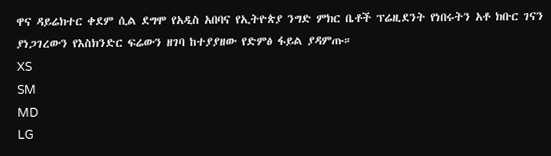ዋና ዳይሬክተር ቀደም ሲል ደግሞ የአዲስ አበባና የኢትዮጵያ ንግድ ምክር ቤቶች ፕሬዚደንት የነበሩትን አቶ ክቡር ገናን ያነጋገረውን የእስክንድር ፍሬውን ዘገባ ከተያያዘው የድምፅ ፋይል ያዳምጡ።
XS
SM
MD
LG